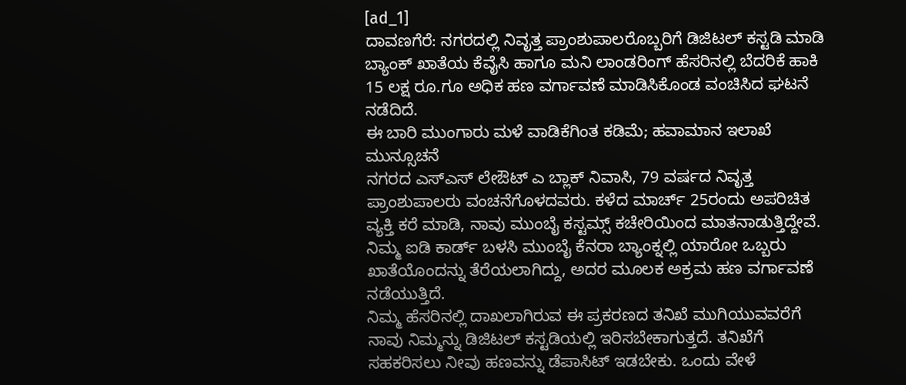[ad_1]
ದಾವಣಗೆರೆ: ನಗರದಲ್ಲಿ ನಿವೃತ್ತ ಪ್ರಾಂಶುಪಾಲರೊಬ್ಬರಿಗೆ ಡಿಜಿಟಲ್ ಕಸ್ಟಡಿ ಮಾಡಿ ಬ್ಯಾಂಕ್ ಖಾತೆಯ ಕೆವೈಸಿ ಹಾಗೂ ಮನಿ ಲಾಂಡರಿಂಗ್ ಹೆಸರಿನಲ್ಲಿ ಬೆದರಿಕೆ ಹಾಕಿ 15 ಲಕ್ಷ ರೂ.ಗೂ ಅಧಿಕ ಹಣ ವರ್ಗಾವಣೆ ಮಾಡಿಸಿಕೊಂಡ ವಂಚಿಸಿದ ಘಟನೆ ನಡೆದಿದೆ.
ಈ ಬಾರಿ ಮುಂಗಾರು ಮಳೆ ವಾಡಿಕೆಗಿಂತ ಕಡಿಮೆ; ಹವಾಮಾನ ಇಲಾಖೆ ಮುನ್ಸೂಚನೆ
ನಗರದ ಎಸ್ಎಸ್ ಲೇಔಟ್ ಎ ಬ್ಲಾಕ್ ನಿವಾಸಿ, 79 ವರ್ಷದ ನಿವೃತ್ತ ಪ್ರಾಂಶುಪಾಲರು ವಂಚನೆಗೊಳದವರು. ಕಳೆದ ಮಾರ್ಚ್ 25ರಂದು ಅಪರಿಚಿತ ವ್ಯಕ್ತಿ ಕರೆ ಮಾಡಿ, ನಾವು ಮುಂಬೈ ಕಸ್ಟಮ್ಸ್ ಕಚೇರಿಯಿಂದ ಮಾತನಾಡುತ್ತಿದ್ದೇವೆ. ನಿಮ್ಮ ಐಡಿ ಕಾರ್ಡ್ ಬಳಸಿ ಮುಂಬೈ ಕೆನರಾ ಬ್ಯಾಂಕ್ನಲ್ಲಿ ಯಾರೋ ಒಬ್ಬರು ಖಾತೆಯೊಂದನ್ನು ತೆರೆಯಲಾಗಿದ್ದು, ಅದರ ಮೂಲಕ ಅಕ್ರಮ ಹಣ ವರ್ಗಾವಣೆ ನಡೆಯುತ್ತಿದೆ.
ನಿಮ್ಮ ಹೆಸರಿನಲ್ಲಿ ದಾಖಲಾಗಿರುವ ಈ ಪ್ರಕರಣದ ತನಿಖೆ ಮುಗಿಯುವವರೆಗೆ ನಾವು ನಿಮ್ಮನ್ನು ಡಿಜಿಟಲ್ ಕಸ್ಟಡಿಯಲ್ಲಿ ಇರಿಸಬೇಕಾಗುತ್ತದೆ. ತನಿಖೆಗೆ ಸಹಕರಿಸಲು ನೀವು ಹಣವನ್ನು ಡೆಪಾಸಿಟ್ ಇಡಬೇಕು. ಒಂದು ವೇಳೆ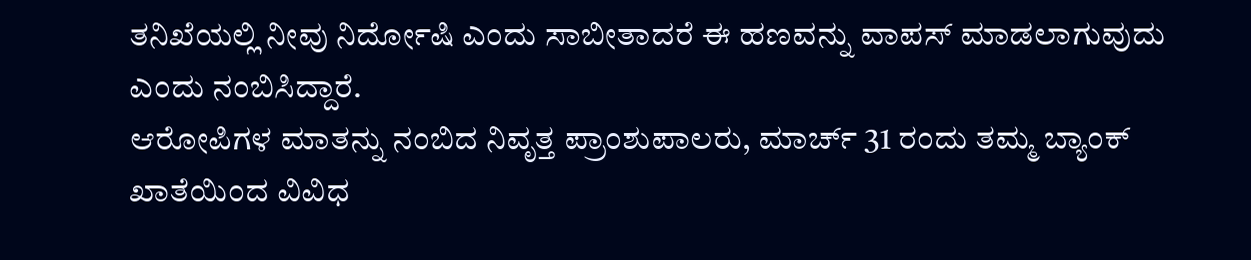ತನಿಖೆಯಲ್ಲಿ ನೀವು ನಿರ್ದೋಷಿ ಎಂದು ಸಾಬೀತಾದರೆ ಈ ಹಣವನ್ನು ವಾಪಸ್ ಮಾಡಲಾಗುವುದು ಎಂದು ನಂಬಿಸಿದ್ದಾರೆ.
ಆರೋಪಿಗಳ ಮಾತನ್ನು ನಂಬಿದ ನಿವೃತ್ತ ಪ್ರಾಂಶುಪಾಲರು, ಮಾರ್ಚ್ 31 ರಂದು ತಮ್ಮ ಬ್ಯಾಂಕ್ ಖಾತೆಯಿಂದ ವಿವಿಧ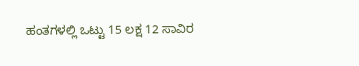ಹಂತಗಳಲ್ಲಿ ಒಟ್ಟು 15 ಲಕ್ಷ 12 ಸಾವಿರ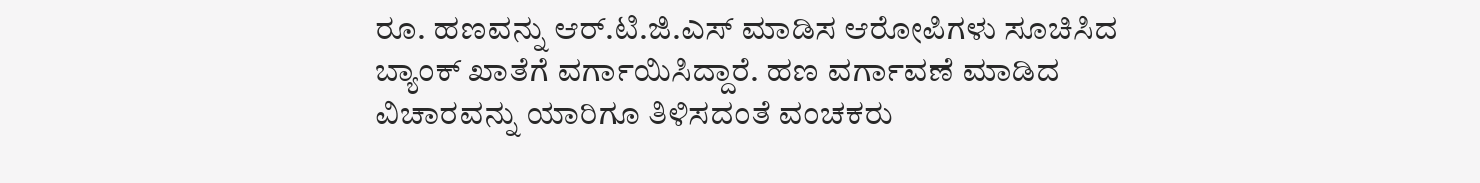ರೂ. ಹಣವನ್ನು ಆರ್.ಟಿ.ಜಿ.ಎಸ್ ಮಾಡಿಸ ಆರೋಪಿಗಳು ಸೂಚಿಸಿದ ಬ್ಯಾಂಕ್ ಖಾತೆಗೆ ವರ್ಗಾಯಿಸಿದ್ದಾರೆ. ಹಣ ವರ್ಗಾವಣೆ ಮಾಡಿದ ವಿಚಾರವನ್ನು ಯಾರಿಗೂ ತಿಳಿಸದಂತೆ ವಂಚಕರು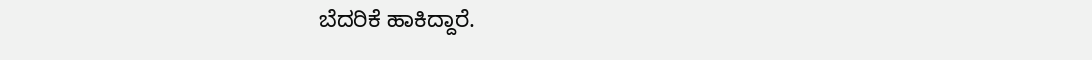ಬೆದರಿಕೆ ಹಾಕಿದ್ದಾರೆ.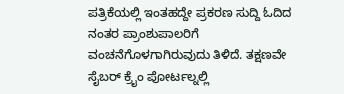ಪತ್ರಿಕೆಯಲ್ಲಿ ಇಂತಹದ್ದೇ ಪ್ರಕರಣ ಸುದ್ದಿ ಓದಿದ ನಂತರ ಪ್ರಾಂಶುಪಾಲರಿಗೆ ವಂಚನೆಗೊಳಗಾಗಿರುವುದು ತಿಳಿದೆ. ತಕ್ಷಣವೇ ಸೈಬರ್ ಕ್ರೈಂ ಪೋರ್ಟಲ್ನಲ್ಲಿ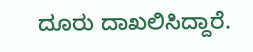ದೂರು ದಾಖಲಿಸಿದ್ದಾರೆ.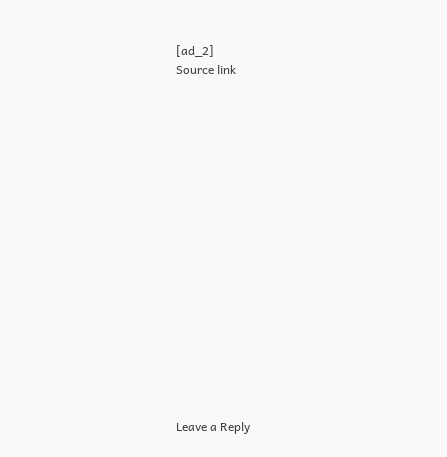[ad_2]
Source link

















Leave a Reply